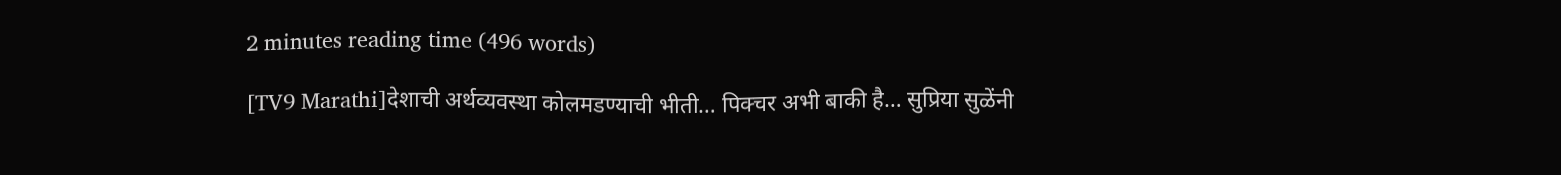2 minutes reading time (496 words)

[TV9 Marathi]देशाची अर्थव्यवस्था कोलमडण्याची भीती… पिक्चर अभी बाकी है… सुप्रिया सुळेंनी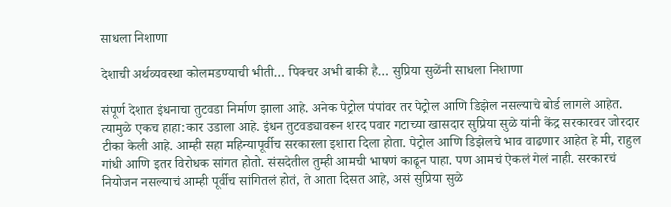साधला निशाणा

देशाची अर्थव्यवस्था कोलमडण्याची भीती… पिक्चर अभी बाकी है… सुप्रिया सुळेंनी साधला निशाणा

संपूर्ण देशात इंधनाचा तुटवडा निर्माण झाला आहे. अनेक पेट्रोल पंपांवर तर पेट्रोल आणि डिझेल नसल्याचे बोर्ड लागले आहेत. त्यामुळे एकच हाहा:कार उडाला आहे. इंधन तुटवड्यावरून शरद पवार गटाच्या खासदार सुप्रिया सुळे यांनी केंद्र सरकारवर जोरदार टीका केली आहे. आम्ही सहा महिन्यापूर्वीच सरकारला इशारा दिला होता. पेट्रोल आणि डिझेलचे भाव वाढणार आहेत हे मी, राहुल गांधी आणि इतर विरोधक सांगत होतो. संसदेतील तुम्ही आमची भाषणं काढून पाहा. पण आमचं ऐकलं गेलं नाही. सरकारचं नियोजन नसल्याचं आम्ही पूर्वीच सांगितलं होतं, ते आता दिसत आहे, असं सुप्रिया सुळे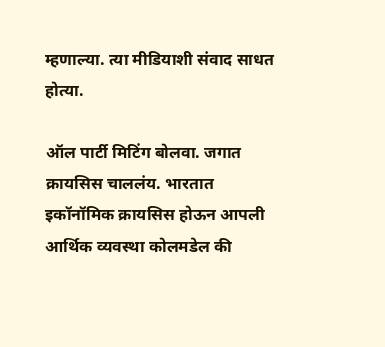म्हणाल्या. त्या मीडियाशी संवाद साधत होत्या.

ऑल पार्टी मिटिंग बोलवा. जगात क्रायसिस चाललंय. भारतात इकॉनॉमिक क्रायसिस होऊन आपली आर्थिक व्यवस्था कोलमडेल की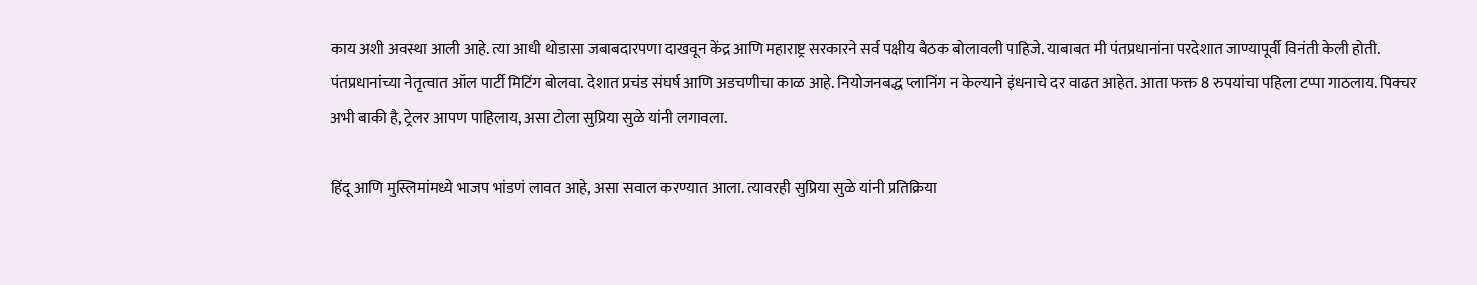काय अशी अवस्था आली आहे. त्या आधी थोडासा जबाबदारपणा दाखवून केंद्र आणि महाराष्ट्र सरकारने सर्व पक्षीय बैठक बोलावली पाहिजे. याबाबत मी पंतप्रधानांना परदेशात जाण्यापूर्वी विनंती केली होती. पंतप्रधानांच्या नेतृत्वात ऑल पार्टी मिटिंग बोलवा. देशात प्रचंड संघर्ष आणि अडचणीचा काळ आहे. नियोजनबद्ध प्लानिंग न केल्याने इंधनाचे दर वाढत आहेत. आता फक्त 8 रुपयांचा पहिला टप्पा गाठलाय. पिक्चर अभी बाकी है, ट्रेलर आपण पाहिलाय, असा टोला सुप्रिया सुळे यांनी लगावला.

हिंदू आणि मुस्लिमांमध्ये भाजप भांडणं लावत आहे, असा सवाल करण्यात आला. त्यावरही सुप्रिया सुळे यांनी प्रतिक्रिया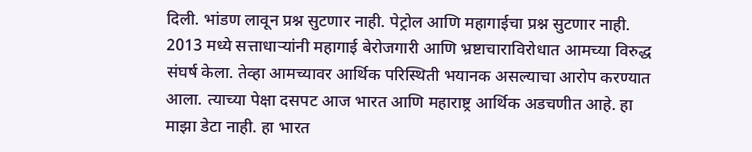दिली. भांडण लावून प्रश्न सुटणार नाही. पेट्रोल आणि महागाईचा प्रश्न सुटणार नाही. 2013 मध्ये सत्ताधाऱ्यांनी महागाई बेरोजगारी आणि भ्रष्टाचाराविरोधात आमच्या विरुद्ध संघर्ष केला. तेव्हा आमच्यावर आर्थिक परिस्थिती भयानक असल्याचा आरोप करण्यात आला. त्याच्या पेक्षा दसपट आज भारत आणि महाराष्ट्र आर्थिक अडचणीत आहे. हा माझा डेटा नाही. हा भारत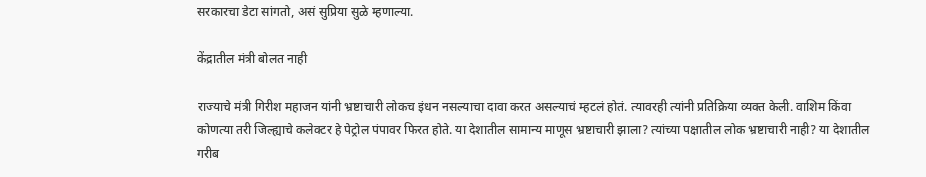सरकारचा डेटा सांगतो, असं सुप्रिया सुळे म्हणाल्या.

केंद्रातील मंत्री बोलत नाही

राज्याचे मंत्री गिरीश महाजन यांनी भ्रष्टाचारी लोकच इंधन नसल्याचा दावा करत असल्याचं म्हटलं होतं. त्यावरही त्यांनी प्रतिक्रिया व्यक्त केली. वाशिम किंवा कोणत्या तरी जिल्ह्याचे कलेक्टर हे पेट्रोल पंपावर फिरत होते. या देशातील सामान्य माणूस भ्रष्टाचारी झाला? त्यांच्या पक्षातील लोक भ्रष्टाचारी नाही? या देशातील गरीब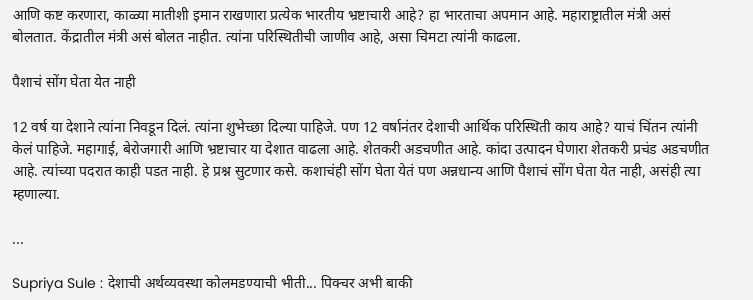आणि कष्ट करणारा, काळ्या मातीशी इमान राखणारा प्रत्येक भारतीय भ्रष्टाचारी आहे? हा भारताचा अपमान आहे. महाराष्ट्रातील मंत्री असं बोलतात. केंद्रातील मंत्री असं बोलत नाहीत. त्यांना परिस्थितीची जाणीव आहे, असा चिमटा त्यांनी काढला.

पैशाचं सोंग घेता येत नाही

12 वर्ष या देशाने त्यांना निवडून दिलं. त्यांना शुभेच्छा दिल्या पाहिजे. पण 12 वर्षानंतर देशाची आर्थिक परिस्थिती काय आहे? याचं चिंतन त्यांनी केलं पाहिजे. महागाई, बेरोजगारी आणि भ्रष्टाचार या देशात वाढला आहे. शेतकरी अडचणीत आहे. कांदा उत्पादन घेणारा शेतकरी प्रचंड अडचणीत आहे. त्यांच्या पदरात काही पडत नाही. हे प्रश्न सुटणार कसे. कशाचंही सोंग घेता येतं पण अन्नधान्य आणि पैशाचं सोंग घेता येत नाही, असंही त्या म्हणाल्या.

...

Supriya Sule : देशाची अर्थव्यवस्था कोलमडण्याची भीती... पिक्चर अभी बाकी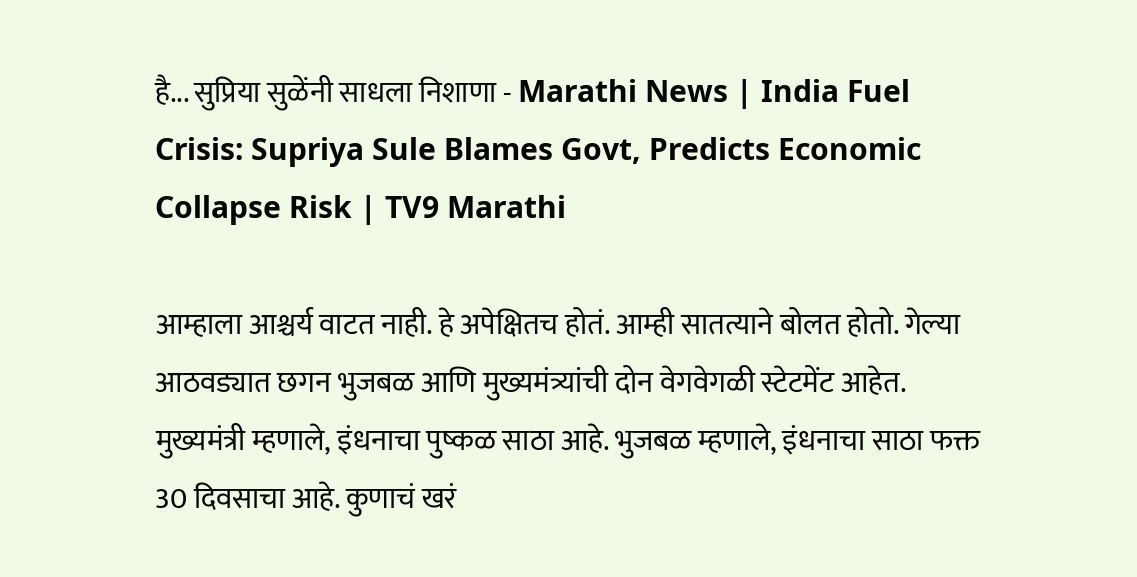है... सुप्रिया सुळेंनी साधला निशाणा - Marathi News | India Fuel Crisis: Supriya Sule Blames Govt, Predicts Economic Collapse Risk | TV9 Marathi

आम्हाला आश्चर्य वाटत नाही. हे अपेक्षितच होतं. आम्ही सातत्याने बोलत होतो. गेल्या आठवड्यात छगन भुजबळ आणि मुख्यमंत्र्यांची दोन वेगवेगळी स्टेटमेंट आहेत. मुख्यमंत्री म्हणाले, इंधनाचा पुष्कळ साठा आहे. भुजबळ म्हणाले, इंधनाचा साठा फक्त 30 दिवसाचा आहे. कुणाचं खरं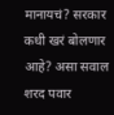मानायचं? सरकार कधी खरं बोलणार आहे? असा सवाल शरद पवार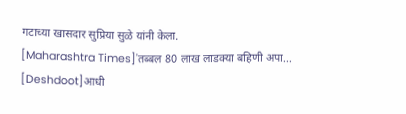गटाच्या खासदार सुप्रिया सुळे यांनी केला.
[Maharashtra Times]'तब्बल 80 लाख लाडक्या बहिणी अपा...
[Deshdoot]आधी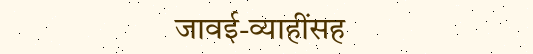जावई-व्याहींसह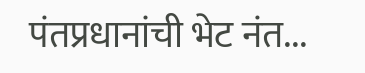पंतप्रधानांची भेट नंत...